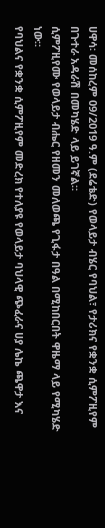ሀዋሳ፡ መሰከረም 09/2019 ዓ.ም (ደሬቴድ) የወላይታ ብሄር የባህል፣ የታሪክና የቋንቋ ሲምፖዚየም በጉተራ አዳራሽ በመካሄድ ላይ ይገኛል።
ሲምፖዚየሙ የወላይታ ብሔር የዘመን መለወጫ የጊፋታ በዓል በሚከበርበት ዋዜማ ላይ የሚካሄድ ነው።
የባህልና የቋንቋ ሲምፖዚየም መድረክ የተለያዩ የወላይታ ባህላዊ ጭፈራና ሀያ ሌኬ ጫዋታ እና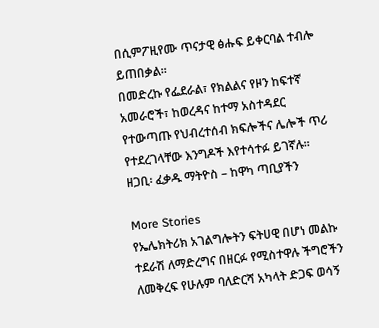በሲምፖዚየሙ ጥናታዊ ፅሑፍ ይቀርባል ተብሎ ይጠበቃል።
በመድረኩ የፌደራል፣ የክልልና የዞን ከፍተኛ አመራሮች፣ ከወረዳና ከተማ አስተዳደር የተውጣጡ የህብረተሰብ ክፍሎችና ሌሎች ጥሪ የተደረገላቸው እንግዶች እየተሳተፉ ይገኛሉ።
ዘጋቢ፡ ፈቃዱ ማትዮስ – ከዋካ ጣቢያችን

More Stories
የኤሌክትሪክ አገልግሎትን ፍትሀዊ በሆነ መልኩ ተደራሽ ለማድረግና በዘርፉ የሚስተዋሉ ችግሮችን ለመቅረፍ የሁሉም ባለድርሻ አካላት ድጋፍ ወሳኝ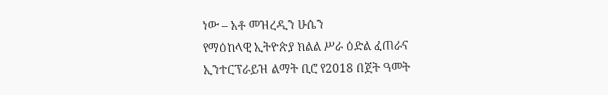ነው – አቶ መዝረዲን ሁሴን
የማዕከላዊ ኢትዮጵያ ክልል ሥራ ዕድል ፈጠራና ኢንተርፕራይዝ ልማት ቢሮ የ2018 በጀት ዓመት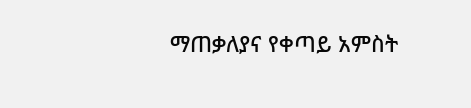ማጠቃለያና የቀጣይ አምስት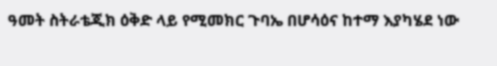ዓመት ስትራቴጂክ ዕቅድ ላይ የሚመክር ጉባኤ በሆሳዕና ከተማ እያካሄደ ነው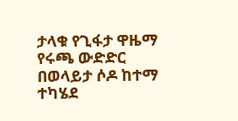ታላቁ የጊፋታ ዋዜማ የሩጫ ውድድር በወላይታ ሶዶ ከተማ ተካሄደ